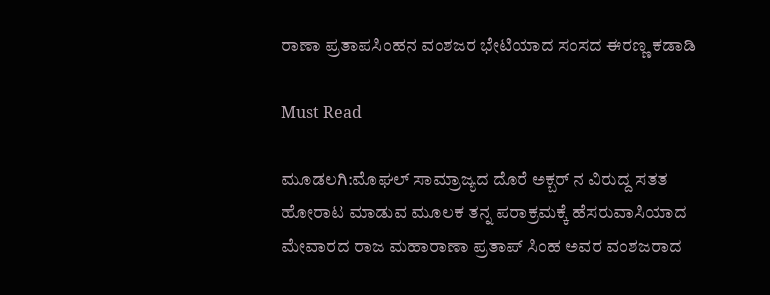ರಾಣಾ ಪ್ರತಾಪಸಿಂಹನ ವಂಶಜರ ಭೇಟಿಯಾದ ಸಂಸದ ಈರಣ್ಣ ಕಡಾಡಿ

Must Read

ಮೂಡಲಗಿ:ಮೊಘಲ್‌ ಸಾಮ್ರಾಜ್ಯದ ದೊರೆ ಅಕ್ಬರ್‌ ನ ವಿರುದ್ದ ಸತತ ಹೋರಾಟ ಮಾಡುವ ಮೂಲಕ ತನ್ನ ಪರಾಕ್ರಮಕ್ಕೆ ಹೆಸರುವಾಸಿಯಾದ ಮೇವಾರದ ರಾಜ ಮಹಾರಾಣಾ ಪ್ರತಾಪ್‌ ಸಿಂಹ ಅವರ ವಂಶಜರಾದ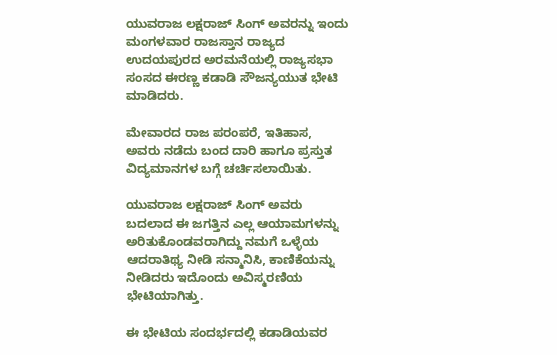ಯುವರಾಜ ಲಕ್ಷರಾಜ್‌ ಸಿಂಗ್‌ ಅವರನ್ನು ಇಂದು ಮಂಗಳವಾರ ರಾಜಸ್ತಾನ ರಾಜ್ಯದ ಉದಯಪುರದ ಅರಮನೆಯಲ್ಲಿ ರಾಜ್ಯಸಭಾ ಸಂಸದ ಈರಣ್ಣ ಕಡಾಡಿ ಸೌಜನ್ಯಯುತ ಭೇಟಿ ಮಾಡಿದರು.

ಮೇವಾರದ ರಾಜ ಪರಂಪರೆ, ಇತಿಹಾಸ, ಅವರು ನಡೆದು ಬಂದ ದಾರಿ ಹಾಗೂ ಪ್ರಸ್ತುತ ವಿದ್ಯಮಾನಗಳ ಬಗ್ಗೆ ಚರ್ಚಿಸಲಾಯಿತು.

ಯುವರಾಜ ಲಕ್ಷರಾಜ್‌ ಸಿಂಗ್‌ ಅವರು ಬದಲಾದ ಈ ಜಗತ್ತಿನ ಎಲ್ಲ ಆಯಾಮಗಳನ್ನು ಅರಿತುಕೊಂಡವರಾಗಿದ್ದು ನಮಗೆ ಒಳ್ಳೆಯ ಆದರಾತಿಥ್ಯ ನೀಡಿ ಸನ್ಮಾನಿಸಿ, ಕಾಣಿಕೆಯನ್ನು ನೀಡಿದರು ಇದೊಂದು ಅವಿಸ್ಮರಣಿಯ ಭೇಟಿಯಾಗಿತ್ತು.

ಈ ಭೇಟಿಯ ಸಂದರ್ಭದಲ್ಲಿ ಕಡಾಡಿಯವರ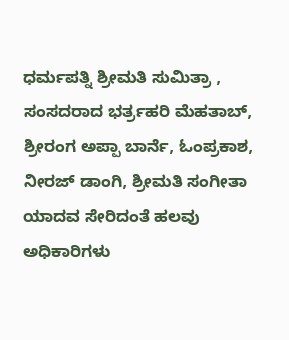ಧರ್ಮಪತ್ನಿ ಶ್ರೀಮತಿ ಸುಮಿತ್ರಾ , ಸಂಸದರಾದ ಭರ್ತ್ರಹರಿ ಮೆಹತಾಬ್‌, ಶ್ರೀರಂಗ ಅಪ್ಪಾ ಬಾರ್ನೆ, ಓಂಪ್ರಕಾಶ, ನೀರಜ್ ಡಾಂಗಿ, ಶ್ರೀಮತಿ ಸಂಗೀತಾ ಯಾದವ ಸೇರಿದಂತೆ ಹಲವು ಅಧಿಕಾರಿಗಳು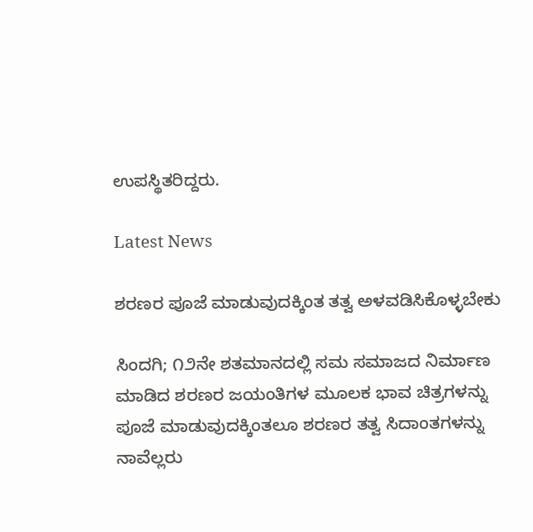ಉಪಸ್ಥಿತರಿದ್ದರು.

Latest News

ಶರಣರ ಪೂಜೆ ಮಾಡುವುದಕ್ಕಿಂತ ತತ್ವ ಅಳವಡಿಸಿಕೊಳ್ಳಬೇಕು

ಸಿಂದಗಿ; ೧೨ನೇ ಶತಮಾನದಲ್ಲಿ ಸಮ ಸಮಾಜದ ನಿರ್ಮಾಣ ಮಾಡಿದ ಶರಣರ ಜಯಂತಿಗಳ ಮೂಲಕ ಭಾವ ಚಿತ್ರಗಳನ್ನು ಪೂಜೆ ಮಾಡುವುದಕ್ಕಿಂತಲೂ ಶರಣರ ತತ್ವ ಸಿದಾಂತಗಳನ್ನು ನಾವೆಲ್ಲರು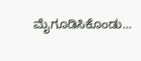ಮೈಗೂಡಿಸಿಕೊಂಡು...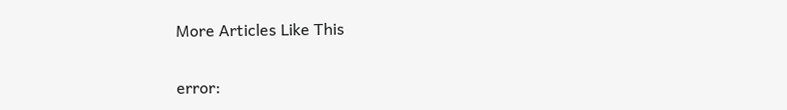More Articles Like This

error: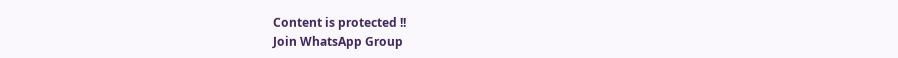Content is protected !!
Join WhatsApp Group